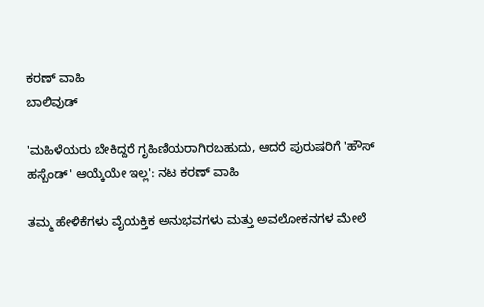ಕರಣ್ ವಾಹಿ
ಬಾಲಿವುಡ್

'ಮಹಿಳೆಯರು ಬೇಕಿದ್ದರೆ ಗೃಹಿಣಿಯರಾಗಿರಬಹುದು, ಆದರೆ ಪುರುಷರಿಗೆ 'ಹೌಸ್ ಹಸ್ಬೆಂಡ್' ಆಯ್ಕೆಯೇ ಇಲ್ಲ': ನಟ ಕರಣ್ ವಾಹಿ

ತಮ್ಮ ಹೇಳಿಕೆಗಳು ವೈಯಕ್ತಿಕ ಅನುಭವಗಳು ಮತ್ತು ಅವಲೋಕನಗಳ ಮೇಲೆ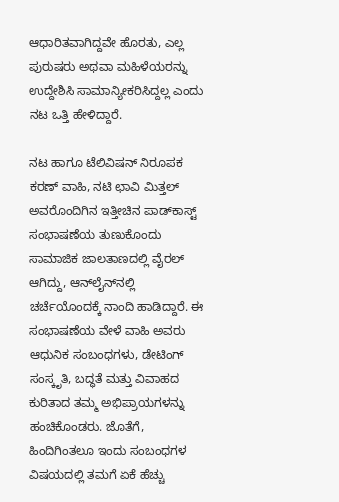ಆಧಾರಿತವಾಗಿದ್ದವೇ ಹೊರತು, ಎಲ್ಲ ಪುರುಷರು ಅಥವಾ ಮಹಿಳೆಯರನ್ನು ಉದ್ದೇಶಿಸಿ ಸಾಮಾನ್ಯೀಕರಿಸಿದ್ದಲ್ಲ ಎಂದು ನಟ ಒತ್ತಿ ಹೇಳಿದ್ದಾರೆ.

ನಟ ಹಾಗೂ ಟೆಲಿವಿಷನ್ ನಿರೂಪಕ ಕರಣ್ ವಾಹಿ, ನಟಿ ಛಾವಿ ಮಿತ್ತಲ್ ಅವರೊಂದಿಗಿನ ಇತ್ತೀಚಿನ ಪಾಡ್‌ಕಾಸ್ಟ್ ಸಂಭಾಷಣೆಯ ತುಣುಕೊಂದು ಸಾಮಾಜಿಕ ಜಾಲತಾಣದಲ್ಲಿ ವೈರಲ್ ಆಗಿದ್ದು, ಆನ್‌ಲೈನ್‌ನಲ್ಲಿ ಚರ್ಚೆಯೊಂದಕ್ಕೆ ನಾಂದಿ ಹಾಡಿದ್ದಾರೆ. ಈ ಸಂಭಾಷಣೆಯ ವೇಳೆ ವಾಹಿ ಅವರು ಆಧುನಿಕ ಸಂಬಂಧಗಳು, ಡೇಟಿಂಗ್ ಸಂಸ್ಕೃತಿ, ಬದ್ಧತೆ ಮತ್ತು ವಿವಾಹದ ಕುರಿತಾದ ತಮ್ಮ ಅಭಿಪ್ರಾಯಗಳನ್ನು ಹಂಚಿಕೊಂಡರು. ಜೊತೆಗೆ, ಹಿಂದಿಗಿಂತಲೂ ಇಂದು ಸಂಬಂಧಗಳ ವಿಷಯದಲ್ಲಿ ತಮಗೆ ಏಕೆ ಹೆಚ್ಚು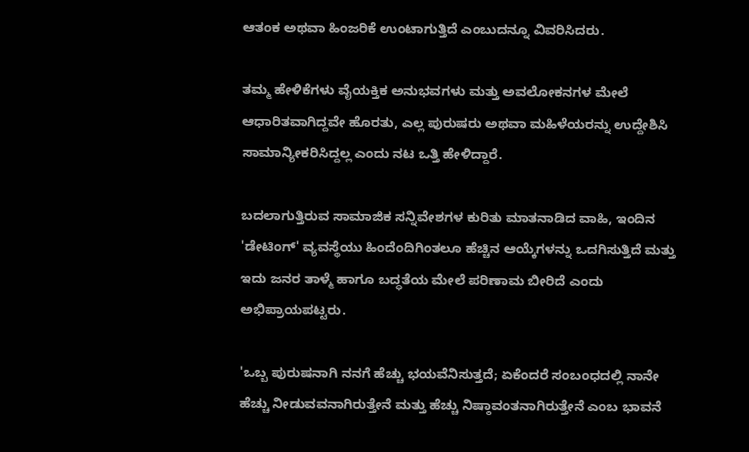ಆತಂಕ ಅಥವಾ ಹಿಂಜರಿಕೆ ಉಂಟಾಗುತ್ತಿದೆ ಎಂಬುದನ್ನೂ ವಿವರಿಸಿದರು.

ತಮ್ಮ ಹೇಳಿಕೆಗಳು ವೈಯಕ್ತಿಕ ಅನುಭವಗಳು ಮತ್ತು ಅವಲೋಕನಗಳ ಮೇಲೆ ಆಧಾರಿತವಾಗಿದ್ದವೇ ಹೊರತು, ಎಲ್ಲ ಪುರುಷರು ಅಥವಾ ಮಹಿಳೆಯರನ್ನು ಉದ್ದೇಶಿಸಿ ಸಾಮಾನ್ಯೀಕರಿಸಿದ್ದಲ್ಲ ಎಂದು ನಟ ಒತ್ತಿ ಹೇಳಿದ್ದಾರೆ.

ಬದಲಾಗುತ್ತಿರುವ ಸಾಮಾಜಿಕ ಸನ್ನಿವೇಶಗಳ ಕುರಿತು ಮಾತನಾಡಿದ ವಾಹಿ, ಇಂದಿನ 'ಡೇಟಿಂಗ್' ವ್ಯವಸ್ಥೆಯು ಹಿಂದೆಂದಿಗಿಂತಲೂ ಹೆಚ್ಚಿನ ಆಯ್ಕೆಗಳನ್ನು ಒದಗಿಸುತ್ತಿದೆ ಮತ್ತು ಇದು ಜನರ ತಾಳ್ಮೆ ಹಾಗೂ ಬದ್ಧತೆಯ ಮೇಲೆ ಪರಿಣಾಮ ಬೀರಿದೆ ಎಂದು ಅಭಿಪ್ರಾಯಪಟ್ಟರು.

'ಒಬ್ಬ ಪುರುಷನಾಗಿ ನನಗೆ ಹೆಚ್ಚು ಭಯವೆನಿಸುತ್ತದೆ; ಏಕೆಂದರೆ ಸಂಬಂಧದಲ್ಲಿ ನಾನೇ ಹೆಚ್ಚು ನೀಡುವವನಾಗಿರುತ್ತೇನೆ ಮತ್ತು ಹೆಚ್ಚು ನಿಷ್ಠಾವಂತನಾಗಿರುತ್ತೇನೆ ಎಂಬ ಭಾವನೆ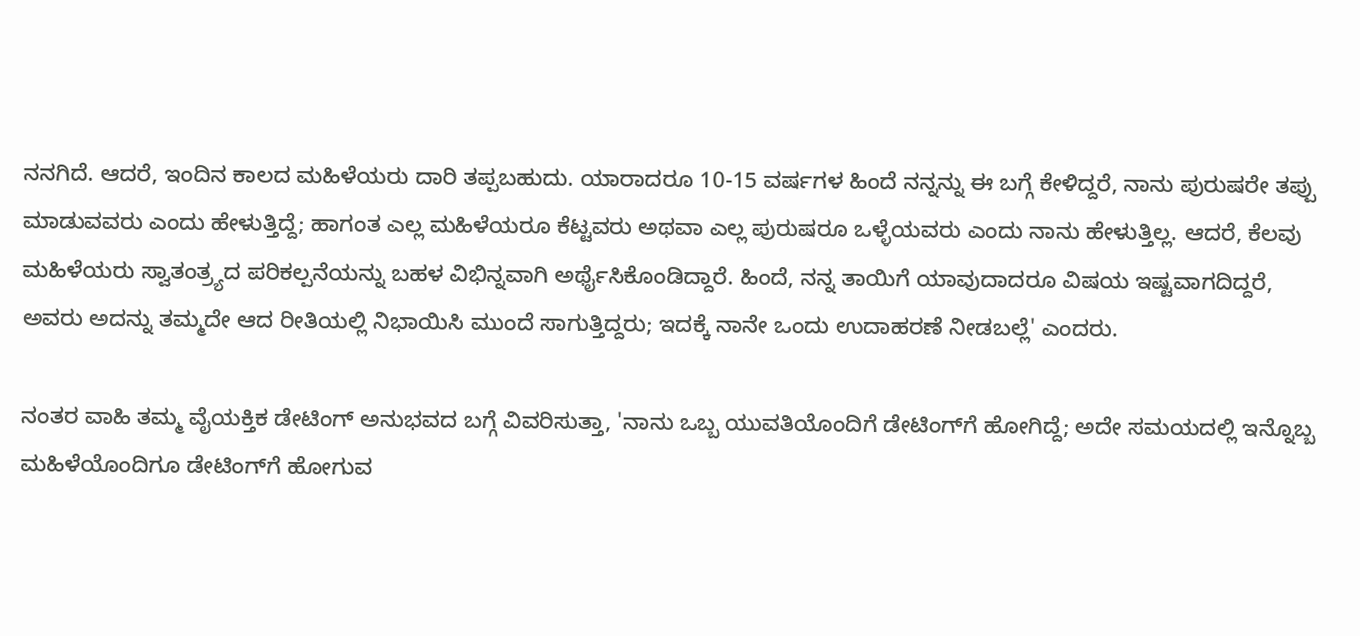ನನಗಿದೆ. ಆದರೆ, ಇಂದಿನ ಕಾಲದ ಮಹಿಳೆಯರು ದಾರಿ ತಪ್ಪಬಹುದು. ಯಾರಾದರೂ 10-15 ವರ್ಷಗಳ ಹಿಂದೆ ನನ್ನನ್ನು ಈ ಬಗ್ಗೆ ಕೇಳಿದ್ದರೆ, ನಾನು ಪುರುಷರೇ ತಪ್ಪು ಮಾಡುವವರು ಎಂದು ಹೇಳುತ್ತಿದ್ದೆ; ಹಾಗಂತ ಎಲ್ಲ ಮಹಿಳೆಯರೂ ಕೆಟ್ಟವರು ಅಥವಾ ಎಲ್ಲ ಪುರುಷರೂ ಒಳ್ಳೆಯವರು ಎಂದು ನಾನು ಹೇಳುತ್ತಿಲ್ಲ. ಆದರೆ, ಕೆಲವು ಮಹಿಳೆಯರು ಸ್ವಾತಂತ್ರ್ಯದ ಪರಿಕಲ್ಪನೆಯನ್ನು ಬಹಳ ವಿಭಿನ್ನವಾಗಿ ಅರ್ಥೈಸಿಕೊಂಡಿದ್ದಾರೆ. ಹಿಂದೆ, ನನ್ನ ತಾಯಿಗೆ ಯಾವುದಾದರೂ ವಿಷಯ ಇಷ್ಟವಾಗದಿದ್ದರೆ, ಅವರು ಅದನ್ನು ತಮ್ಮದೇ ಆದ ರೀತಿಯಲ್ಲಿ ನಿಭಾಯಿಸಿ ಮುಂದೆ ಸಾಗುತ್ತಿದ್ದರು; ಇದಕ್ಕೆ ನಾನೇ ಒಂದು ಉದಾಹರಣೆ ನೀಡಬಲ್ಲೆ' ಎಂದರು.

ನಂತರ ವಾಹಿ ತಮ್ಮ ವೈಯಕ್ತಿಕ ಡೇಟಿಂಗ್ ಅನುಭವದ ಬಗ್ಗೆ ವಿವರಿಸುತ್ತಾ, 'ನಾನು ಒಬ್ಬ ಯುವತಿಯೊಂದಿಗೆ ಡೇಟಿಂಗ್‌ಗೆ ಹೋಗಿದ್ದೆ; ಅದೇ ಸಮಯದಲ್ಲಿ ಇನ್ನೊಬ್ಬ ಮಹಿಳೆಯೊಂದಿಗೂ ಡೇಟಿಂಗ್‌ಗೆ ಹೋಗುವ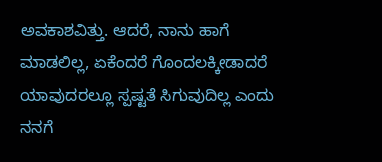ಅವಕಾಶವಿತ್ತು. ಆದರೆ, ನಾನು ಹಾಗೆ ಮಾಡಲಿಲ್ಲ, ಏಕೆಂದರೆ ಗೊಂದಲಕ್ಕೀಡಾದರೆ ಯಾವುದರಲ್ಲೂ ಸ್ಪಷ್ಟತೆ ಸಿಗುವುದಿಲ್ಲ ಎಂದು ನನಗೆ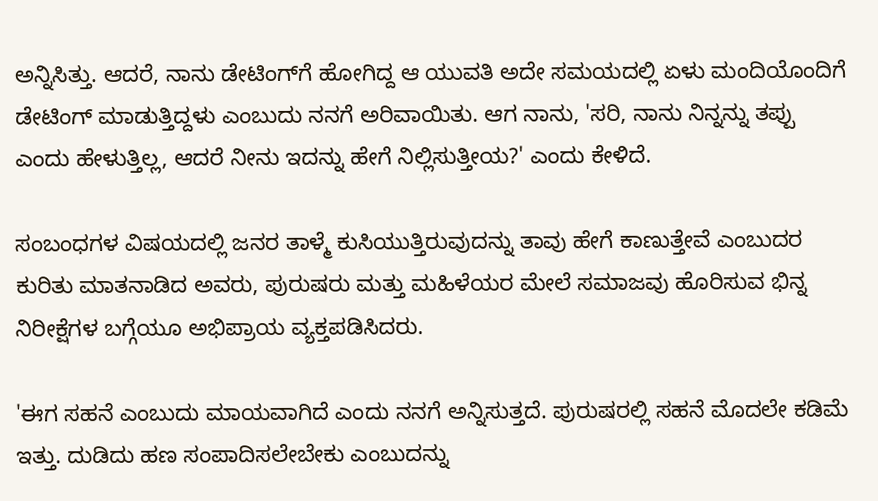ಅನ್ನಿಸಿತ್ತು. ಆದರೆ, ನಾನು ಡೇಟಿಂಗ್‌ಗೆ ಹೋಗಿದ್ದ ಆ ಯುವತಿ ಅದೇ ಸಮಯದಲ್ಲಿ ಏಳು ಮಂದಿಯೊಂದಿಗೆ ಡೇಟಿಂಗ್ ಮಾಡುತ್ತಿದ್ದಳು ಎಂಬುದು ನನಗೆ ಅರಿವಾಯಿತು. ಆಗ ನಾನು, 'ಸರಿ, ನಾನು ನಿನ್ನನ್ನು ತಪ್ಪು ಎಂದು ಹೇಳುತ್ತಿಲ್ಲ, ಆದರೆ ನೀನು ಇದನ್ನು ಹೇಗೆ ನಿಲ್ಲಿಸುತ್ತೀಯ?' ಎಂದು ಕೇಳಿದೆ.

ಸಂಬಂಧಗಳ ವಿಷಯದಲ್ಲಿ ಜನರ ತಾಳ್ಮೆ ಕುಸಿಯುತ್ತಿರುವುದನ್ನು ತಾವು ಹೇಗೆ ಕಾಣುತ್ತೇವೆ ಎಂಬುದರ ಕುರಿತು ಮಾತನಾಡಿದ ಅವರು, ಪುರುಷರು ಮತ್ತು ಮಹಿಳೆಯರ ಮೇಲೆ ಸಮಾಜವು ಹೊರಿಸುವ ಭಿನ್ನ ನಿರೀಕ್ಷೆಗಳ ಬಗ್ಗೆಯೂ ಅಭಿಪ್ರಾಯ ವ್ಯಕ್ತಪಡಿಸಿದರು.

'ಈಗ ಸಹನೆ ಎಂಬುದು ಮಾಯವಾಗಿದೆ ಎಂದು ನನಗೆ ಅನ್ನಿಸುತ್ತದೆ. ಪುರುಷರಲ್ಲಿ ಸಹನೆ ಮೊದಲೇ ಕಡಿಮೆ ಇತ್ತು. ದುಡಿದು ಹಣ ಸಂಪಾದಿಸಲೇಬೇಕು ಎಂಬುದನ್ನು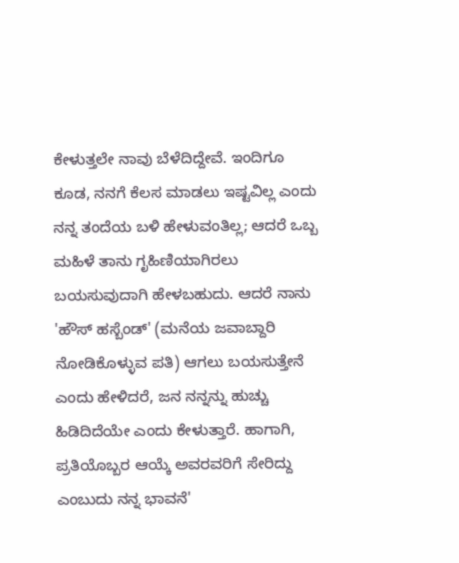ಕೇಳುತ್ತಲೇ ನಾವು ಬೆಳೆದಿದ್ದೇವೆ. ಇಂದಿಗೂ ಕೂಡ, ನನಗೆ ಕೆಲಸ ಮಾಡಲು ಇಷ್ಟವಿಲ್ಲ ಎಂದು ನನ್ನ ತಂದೆಯ ಬಳಿ ಹೇಳುವಂತಿಲ್ಲ; ಆದರೆ ಒಬ್ಬ ಮಹಿಳೆ ತಾನು ಗೃಹಿಣಿಯಾಗಿರಲು ಬಯಸುವುದಾಗಿ ಹೇಳಬಹುದು. ಆದರೆ ನಾನು 'ಹೌಸ್ ಹಸ್ಬೆಂಡ್' (ಮನೆಯ ಜವಾಬ್ದಾರಿ ನೋಡಿಕೊಳ್ಳುವ ಪತಿ) ಆಗಲು ಬಯಸುತ್ತೇನೆ ಎಂದು ಹೇಳಿದರೆ, ಜನ ನನ್ನನ್ನು ಹುಚ್ಚು ಹಿಡಿದಿದೆಯೇ ಎಂದು ಕೇಳುತ್ತಾರೆ. ಹಾಗಾಗಿ, ಪ್ರತಿಯೊಬ್ಬರ ಆಯ್ಕೆ ಅವರವರಿಗೆ ಸೇರಿದ್ದು ಎಂಬುದು ನನ್ನ ಭಾವನೆ'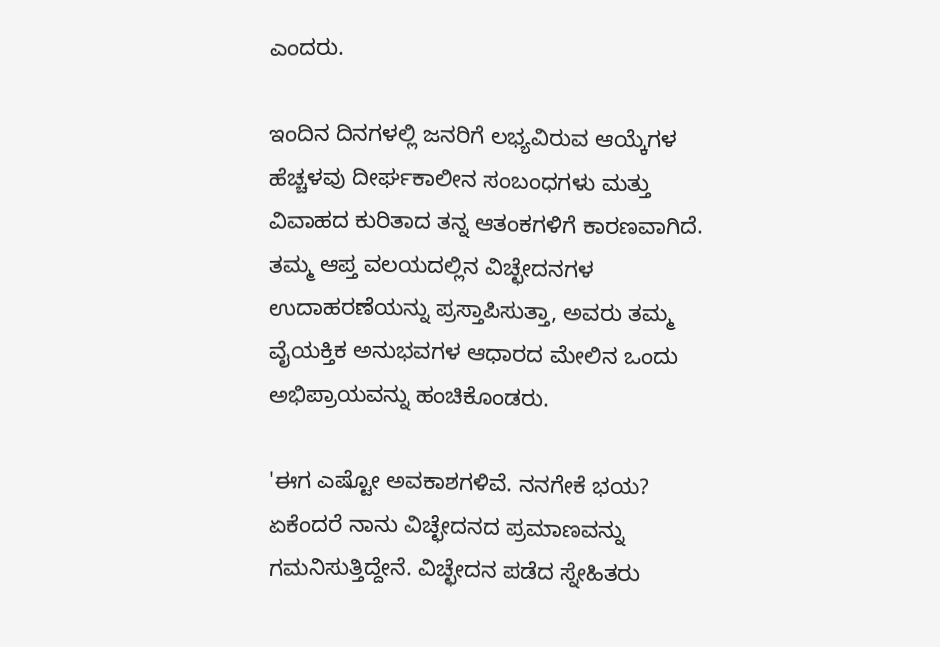ಎಂದರು.

ಇಂದಿನ ದಿನಗಳಲ್ಲಿ ಜನರಿಗೆ ಲಭ್ಯವಿರುವ ಆಯ್ಕೆಗಳ ಹೆಚ್ಚಳವು ದೀರ್ಘಕಾಲೀನ ಸಂಬಂಧಗಳು ಮತ್ತು ವಿವಾಹದ ಕುರಿತಾದ ತನ್ನ ಆತಂಕಗಳಿಗೆ ಕಾರಣವಾಗಿದೆ. ತಮ್ಮ ಆಪ್ತ ವಲಯದಲ್ಲಿನ ವಿಚ್ಛೇದನಗಳ ಉದಾಹರಣೆಯನ್ನು ಪ್ರಸ್ತಾಪಿಸುತ್ತಾ, ಅವರು ತಮ್ಮ ವೈಯಕ್ತಿಕ ಅನುಭವಗಳ ಆಧಾರದ ಮೇಲಿನ ಒಂದು ಅಭಿಪ್ರಾಯವನ್ನು ಹಂಚಿಕೊಂಡರು.

'ಈಗ ಎಷ್ಟೋ ಅವಕಾಶಗಳಿವೆ. ನನಗೇಕೆ ಭಯ? ಏಕೆಂದರೆ ನಾನು ವಿಚ್ಛೇದನದ ಪ್ರಮಾಣವನ್ನು ಗಮನಿಸುತ್ತಿದ್ದೇನೆ. ವಿಚ್ಛೇದನ ಪಡೆದ ಸ್ನೇಹಿತರು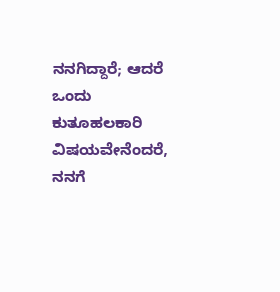ನನಗಿದ್ದಾರೆ; ಆದರೆ ಒಂದು ಕುತೂಹಲಕಾರಿ ವಿಷಯವೇನೆಂದರೆ, ನನಗೆ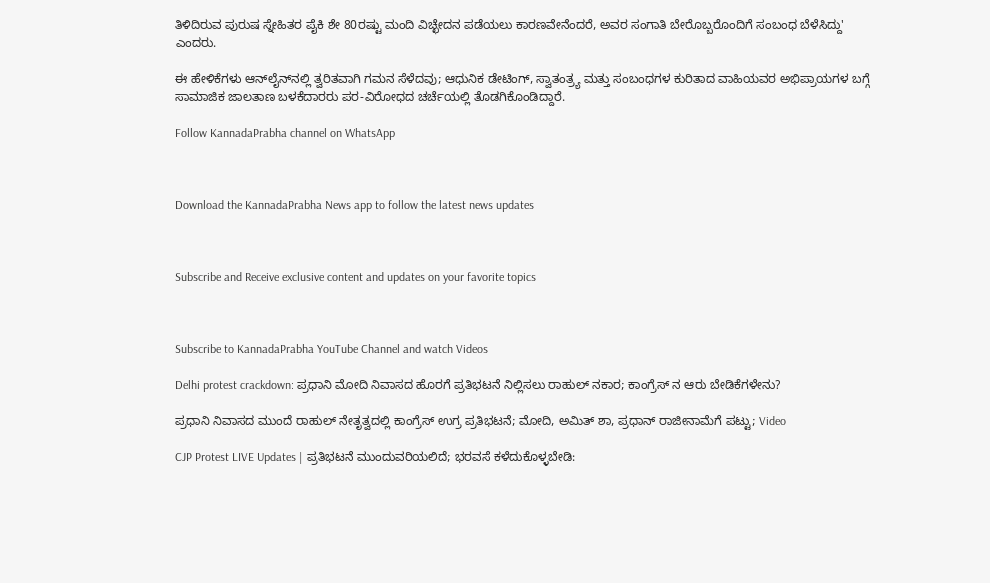ತಿಳಿದಿರುವ ಪುರುಷ ಸ್ನೇಹಿತರ ಪೈಕಿ ಶೇ 80ರಷ್ಟು ಮಂದಿ ವಿಚ್ಛೇದನ ಪಡೆಯಲು ಕಾರಣವೇನೆಂದರೆ, ಅವರ ಸಂಗಾತಿ ಬೇರೊಬ್ಬರೊಂದಿಗೆ ಸಂಬಂಧ ಬೆಳೆಸಿದ್ದು' ಎಂದರು.

ಈ ಹೇಳಿಕೆಗಳು ಆನ್‌ಲೈನ್‌ನಲ್ಲಿ ತ್ವರಿತವಾಗಿ ಗಮನ ಸೆಳೆದವು; ಆಧುನಿಕ ಡೇಟಿಂಗ್, ಸ್ವಾತಂತ್ರ್ಯ ಮತ್ತು ಸಂಬಂಧಗಳ ಕುರಿತಾದ ವಾಹಿಯವರ ಅಭಿಪ್ರಾಯಗಳ ಬಗ್ಗೆ ಸಾಮಾಜಿಕ ಜಾಲತಾಣ ಬಳಕೆದಾರರು ಪರ-ವಿರೋಧದ ಚರ್ಚೆಯಲ್ಲಿ ತೊಡಗಿಕೊಂಡಿದ್ದಾರೆ.

Follow KannadaPrabha channel on WhatsApp



Download the KannadaPrabha News app to follow the latest news updates



Subscribe and Receive exclusive content and updates on your favorite topics



Subscribe to KannadaPrabha YouTube Channel and watch Videos

Delhi protest crackdown: ಪ್ರಧಾನಿ ಮೋದಿ ನಿವಾಸದ ಹೊರಗೆ ಪ್ರತಿಭಟನೆ ನಿಲ್ಲಿಸಲು ರಾಹುಲ್ ನಕಾರ; ಕಾಂಗ್ರೆಸ್ ನ ಆರು ಬೇಡಿಕೆಗಳೇನು?

ಪ್ರಧಾನಿ ನಿವಾಸದ ಮುಂದೆ ರಾಹುಲ್ ನೇತೃತ್ವದಲ್ಲಿ ಕಾಂಗ್ರೆಸ್ ಉಗ್ರ ಪ್ರತಿಭಟನೆ; ಮೋದಿ, ಅಮಿತ್‌ ಶಾ, ಪ್ರಧಾನ್‌ ರಾಜೀನಾಮೆಗೆ ಪಟ್ಟು; Video

CJP Protest LIVE Updates | ಪ್ರತಿಭಟನೆ ಮುಂದುವರಿಯಲಿದೆ; ಭರವಸೆ ಕಳೆದುಕೊಳ್ಳಬೇಡಿ: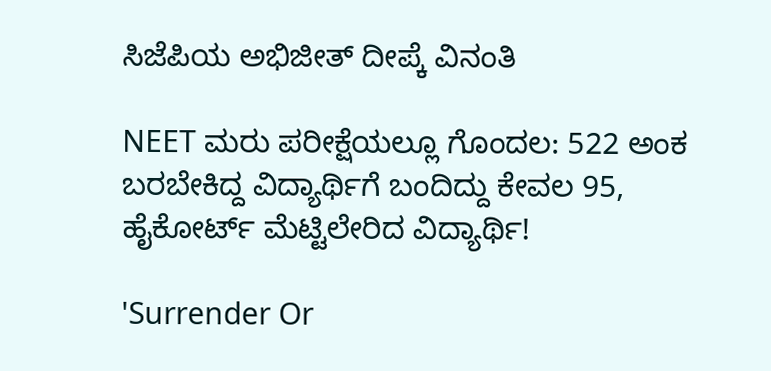ಸಿಜೆಪಿಯ ಅಭಿಜೀತ್ ದೀಪ್ಕೆ ವಿನಂತಿ

NEET ಮರು ಪರೀಕ್ಷೆಯಲ್ಲೂ ಗೊಂದಲ: 522 ಅಂಕ ಬರಬೇಕಿದ್ದ ವಿದ್ಯಾರ್ಥಿಗೆ ಬಂದಿದ್ದು ಕೇವಲ 95, ಹೈಕೋರ್ಟ್ ಮೆಟ್ಟಿಲೇರಿದ ವಿದ್ಯಾರ್ಥಿ!

'Surrender Or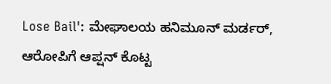Lose Bail': ಮೇಘಾಲಯ ಹನಿಮೂನ್ ಮರ್ಡರ್, ಆರೋಪಿಗೆ ಆಪ್ಷನ್ ಕೊಟ್ಟ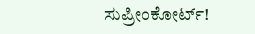ಸುಪ್ರೀಂಕೋರ್ಟ್!